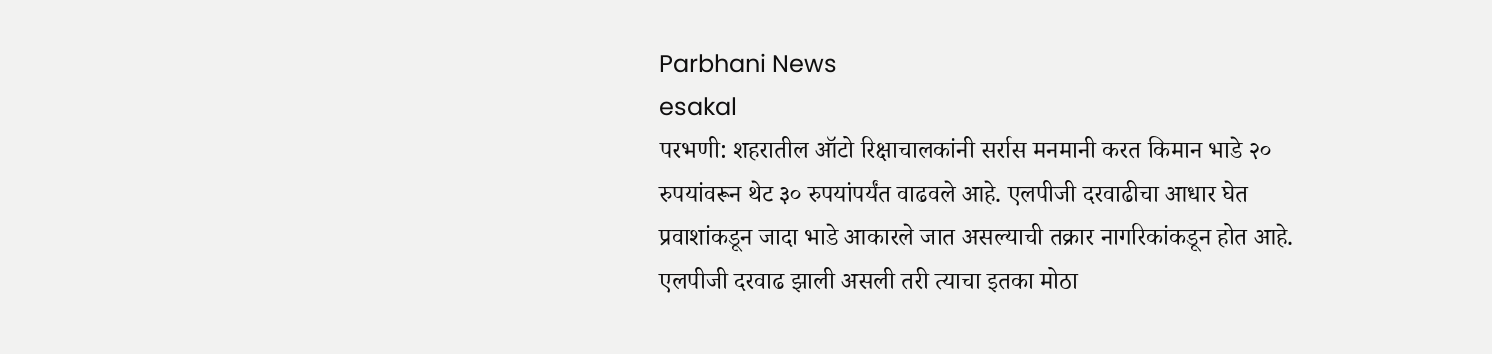Parbhani News
esakal
परभणी: शहरातील ऑटो रिक्षाचालकांनी सर्रास मनमानी करत किमान भाडे २० रुपयांवरून थेट ३० रुपयांपर्यंत वाढवले आहे. एलपीजी दरवाढीचा आधार घेत प्रवाशांकडून जादा भाडे आकारले जात असल्याची तक्रार नागरिकांकडून होत आहे. एलपीजी दरवाढ झाली असली तरी त्याचा इतका मोठा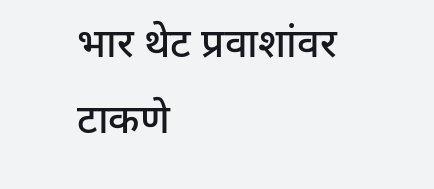भार थेट प्रवाशांवर टाकणे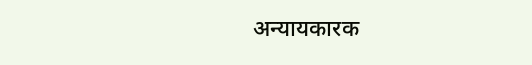अन्यायकारक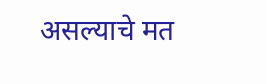असल्याचे मत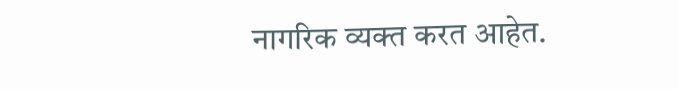नागरिक व्यक्त करत आहेत.